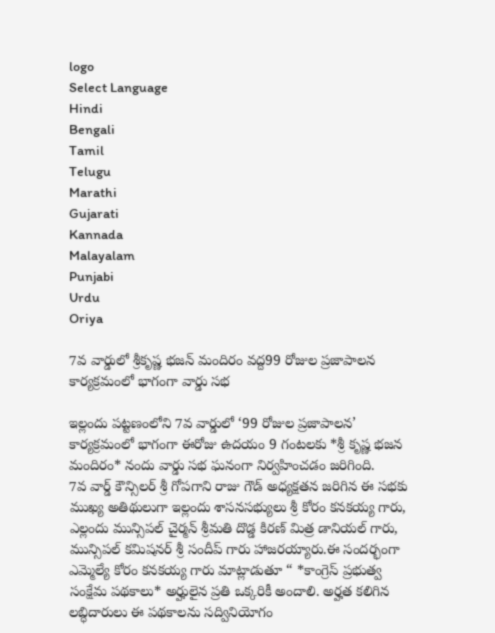logo
Select Language
Hindi
Bengali
Tamil
Telugu
Marathi
Gujarati
Kannada
Malayalam
Punjabi
Urdu
Oriya

7వ వార్డులో శ్రీకృష్ణ భజన్ మందిరం వద్ద99 రోజుల ప్రజాపాలన కార్యక్రమంలో భాగంగా వార్డు సభ

ఇల్లందు పట్టణంలోని 7వ వార్డులో ‘99 రోజుల ప్రజాపాలన’ కార్యక్రమంలో భాగంగా ఈరోజు ఉదయం 9 గంటలకు *శ్రీ కృష్ణ భజన మందిరం* నందు వార్డు సభ ఘనంగా నిర్వహించడం జరిగింది.
7వ వార్డ్ కౌన్సిలర్ శ్రీ గోపగాని రాజు గౌడ్ అధ్యక్షతన జరిగిన ఈ సభకు ముఖ్య అతిథులుగా ఇల్లందు శాసనసభ్యులు శ్రీ కోరం కనకయ్య గారు, ఎల్లందు మున్సిపల్ చైర్మన్ శ్రీమతి దొడ్డ కిరణ్ మిత్ర డానియల్ గారు, మున్సిపల్ కమిషనర్ శ్రీ సందీప్ గారు హాజరయ్యారు.ఈ సందర్భంగా ఎమ్మెల్యే కోరం కనకయ్య గారు మాట్లాడుతూ “ *కాంగ్రెస్ ప్రభుత్వ సంక్షేమ పథకాలు* అర్హులైన ప్రతి ఒక్కరికీ అందాలి. అర్హత కలిగిన లబ్ధిదారులు ఈ పథకాలను సద్వినియోగం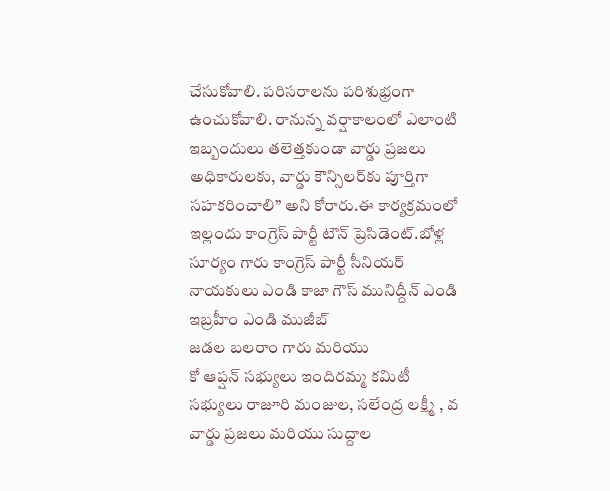చేసుకోవాలి. పరిసరాలను పరిశుభ్రంగా ఉంచుకోవాలి. రానున్న వర్షాకాలంలో ఎలాంటి ఇబ్బందులు తలెత్తకుండా వార్డు ప్రజలు అధికారులకు, వార్డు కౌన్సిలర్‌కు పూర్తిగా సహకరించాలి” అని కోరారు.ఈ కార్యక్రమంలో ఇల్లందు కాంగ్రెస్ పార్టీ టౌన్ ప్రెసిడెంట్.బోళ్ల సూర్యం గారు కాంగ్రెస్ పార్టీ సీనియర్ నాయకులు ఎండి కాజా గౌస్ మునిద్దీన్ ఎండి ఇబ్రహీం ఎండి ముజీబ్
జడల బలరాం గారు మరియు
కో ఆప్షన్ సభ్యులు ఇందిరమ్మ కమిటీ సభ్యులు రాజూరి మంజుల, సలేంద్ర లక్ష్మీ , వ వార్డు ప్రజలు మరియు సుద్దాల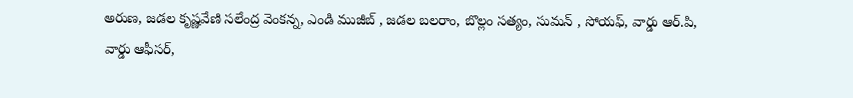అరుణ, జడల కృష్ణవేణి సలేంద్ర వెంకన్న, ఎండి ముజీబ్ , జడల బలరాం, బొల్లం సత్యం, సుమన్ , సోయఫ్, వార్డు ఆర్.పి, వార్డు ఆఫీసర్,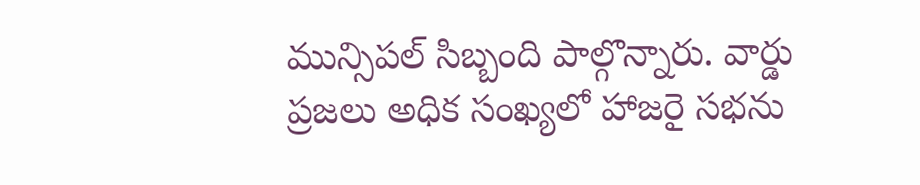మున్సిపల్ సిబ్బంది పాల్గొన్నారు. వార్డు ప్రజలు అధిక సంఖ్యలో హాజరై సభను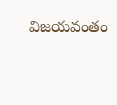విజయవంతం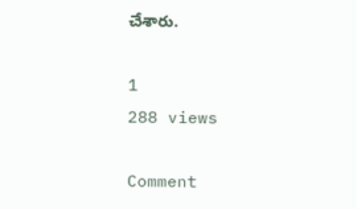చేశారు.

1
288 views

Comment